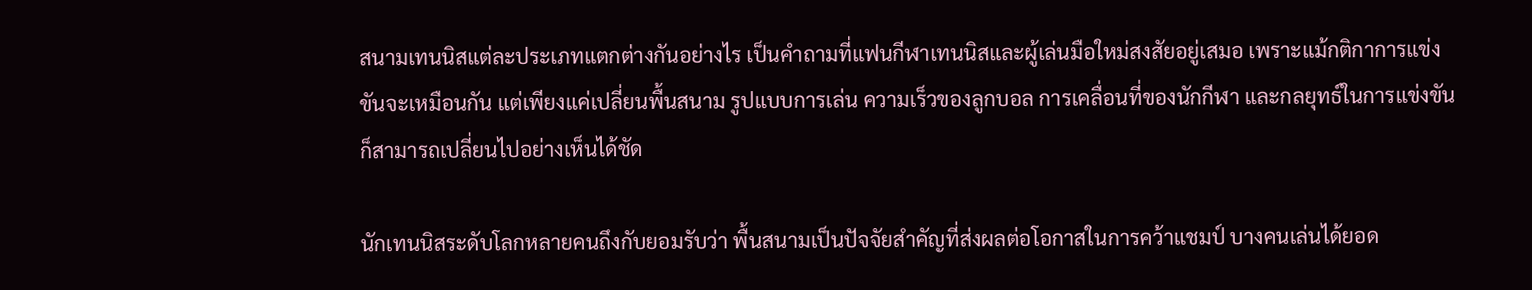สนามเทนนิสแต่ละประเภทแตกต่างกันอย่างไร เป็นคำถามที่แฟนกีฬาเทนนิสและผู้เล่นมือใหม่สงสัยอยู่เสมอ เพราะแม้กติกาการแข่งขันจะเหมือนกัน แต่เพียงแค่เปลี่ยนพื้นสนาม รูปแบบการเล่น ความเร็วของลูกบอล การเคลื่อนที่ของนักกีฬา และกลยุทธ์ในการแข่งขันก็สามารถเปลี่ยนไปอย่างเห็นได้ชัด

นักเทนนิสระดับโลกหลายคนถึงกับยอมรับว่า พื้นสนามเป็นปัจจัยสำคัญที่ส่งผลต่อโอกาสในการคว้าแชมป์ บางคนเล่นได้ยอด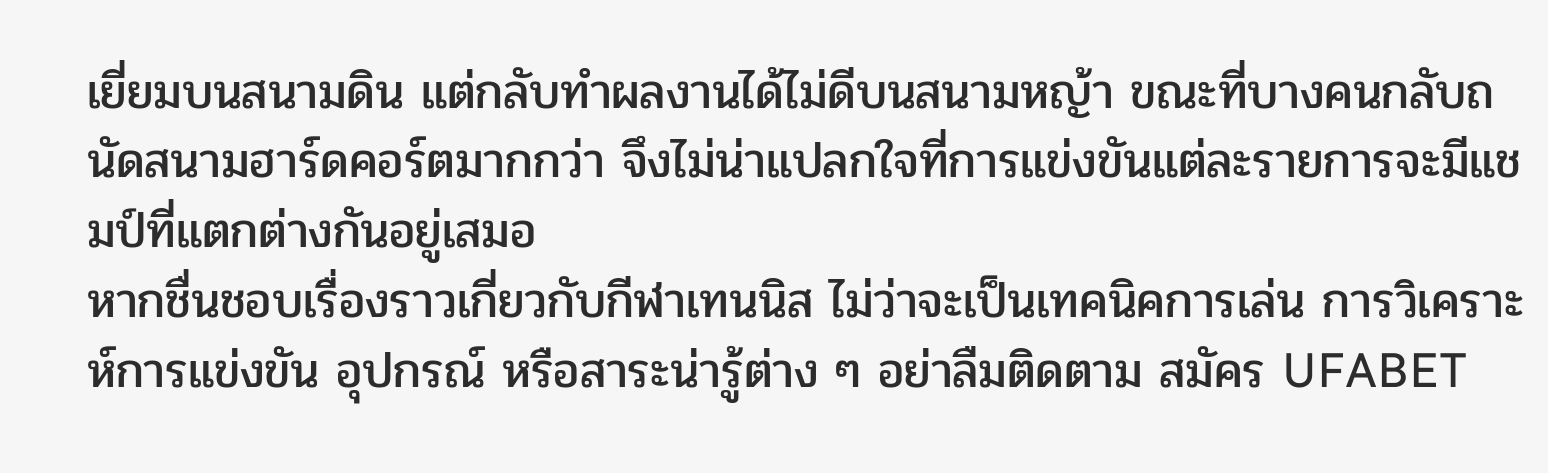เยี่ยมบนสนามดิน แต่กลับทำผลงานได้ไม่ดีบนสนามหญ้า ขณะที่บางคนกลับถนัดสนามฮาร์ดคอร์ตมากกว่า จึงไม่น่าแปลกใจที่การแข่งขันแต่ละรายการจะมีแชมป์ที่แตกต่างกันอยู่เสมอ
หากชื่นชอบเรื่องราวเกี่ยวกับกีฬาเทนนิส ไม่ว่าจะเป็นเทคนิคการเล่น การวิเคราะห์การแข่งขัน อุปกรณ์ หรือสาระน่ารู้ต่าง ๆ อย่าลืมติดตาม สมัคร UFABET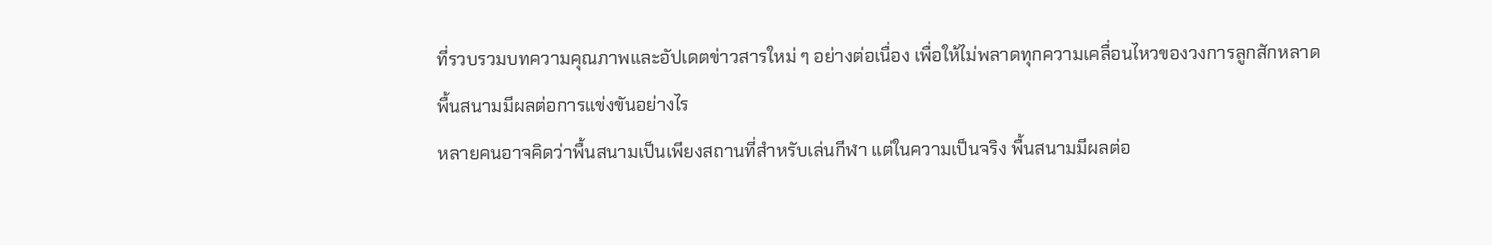ที่รวบรวมบทความคุณภาพและอัปเดตข่าวสารใหม่ ๆ อย่างต่อเนื่อง เพื่อให้ไม่พลาดทุกความเคลื่อนไหวของวงการลูกสักหลาด
พื้นสนามมีผลต่อการแข่งขันอย่างไร
หลายคนอาจคิดว่าพื้นสนามเป็นเพียงสถานที่สำหรับเล่นกีฬา แต่ในความเป็นจริง พื้นสนามมีผลต่อ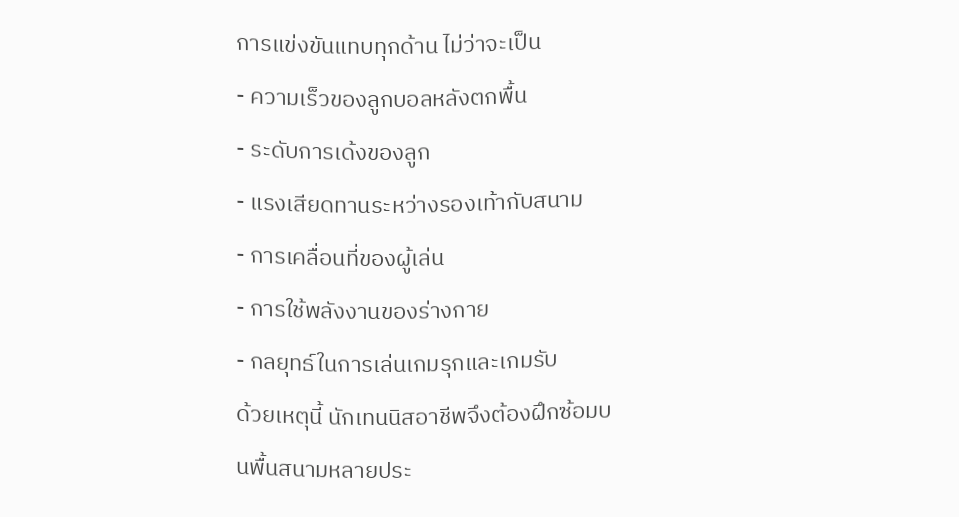การแข่งขันแทบทุกด้าน ไม่ว่าจะเป็น
- ความเร็วของลูกบอลหลังตกพื้น
- ระดับการเด้งของลูก
- แรงเสียดทานระหว่างรองเท้ากับสนาม
- การเคลื่อนที่ของผู้เล่น
- การใช้พลังงานของร่างกาย
- กลยุทธ์ในการเล่นเกมรุกและเกมรับ
ด้วยเหตุนี้ นักเทนนิสอาชีพจึงต้องฝึกซ้อมบนพื้นสนามหลายประ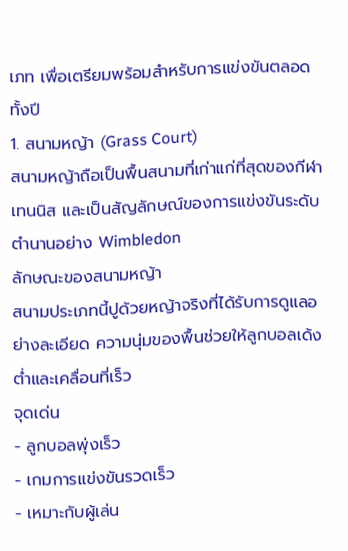เภท เพื่อเตรียมพร้อมสำหรับการแข่งขันตลอดทั้งปี
1. สนามหญ้า (Grass Court)
สนามหญ้าถือเป็นพื้นสนามที่เก่าแก่ที่สุดของกีฬาเทนนิส และเป็นสัญลักษณ์ของการแข่งขันระดับตำนานอย่าง Wimbledon
ลักษณะของสนามหญ้า
สนามประเภทนี้ปูด้วยหญ้าจริงที่ได้รับการดูแลอย่างละเอียด ความนุ่มของพื้นช่วยให้ลูกบอลเด้งต่ำและเคลื่อนที่เร็ว
จุดเด่น
- ลูกบอลพุ่งเร็ว
- เกมการแข่งขันรวดเร็ว
- เหมาะกับผู้เล่น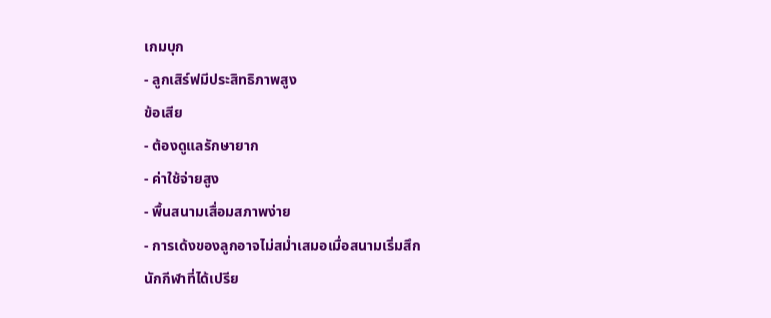เกมบุก
- ลูกเสิร์ฟมีประสิทธิภาพสูง
ข้อเสีย
- ต้องดูแลรักษายาก
- ค่าใช้จ่ายสูง
- พื้นสนามเสื่อมสภาพง่าย
- การเด้งของลูกอาจไม่สม่ำเสมอเมื่อสนามเริ่มสึก
นักกีฬาที่ได้เปรีย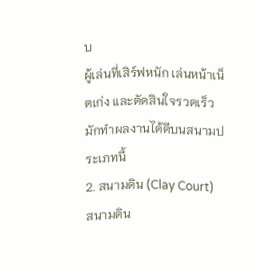บ
ผู้เล่นที่เสิร์ฟหนัก เล่นหน้าเน็ตเก่ง และตัดสินใจรวดเร็ว มักทำผลงานได้ดีบนสนามประเภทนี้
2. สนามดิน (Clay Court)
สนามดิน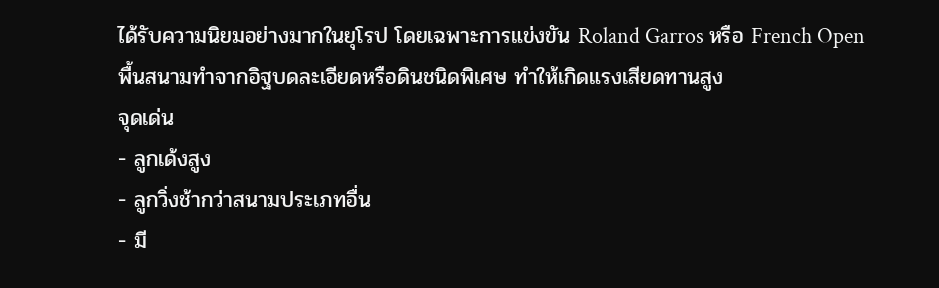ได้รับความนิยมอย่างมากในยุโรป โดยเฉพาะการแข่งขัน Roland Garros หรือ French Open
พื้นสนามทำจากอิฐบดละเอียดหรือดินชนิดพิเศษ ทำให้เกิดแรงเสียดทานสูง
จุดเด่น
- ลูกเด้งสูง
- ลูกวิ่งช้ากว่าสนามประเภทอื่น
- มี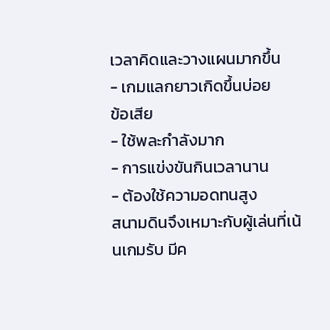เวลาคิดและวางแผนมากขึ้น
- เกมแลกยาวเกิดขึ้นบ่อย
ข้อเสีย
- ใช้พละกำลังมาก
- การแข่งขันกินเวลานาน
- ต้องใช้ความอดทนสูง
สนามดินจึงเหมาะกับผู้เล่นที่เน้นเกมรับ มีค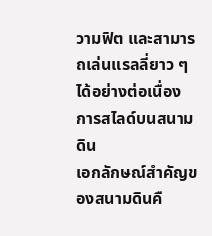วามฟิต และสามารถเล่นแรลลี่ยาว ๆ ได้อย่างต่อเนื่อง
การสไลด์บนสนามดิน
เอกลักษณ์สำคัญของสนามดินคื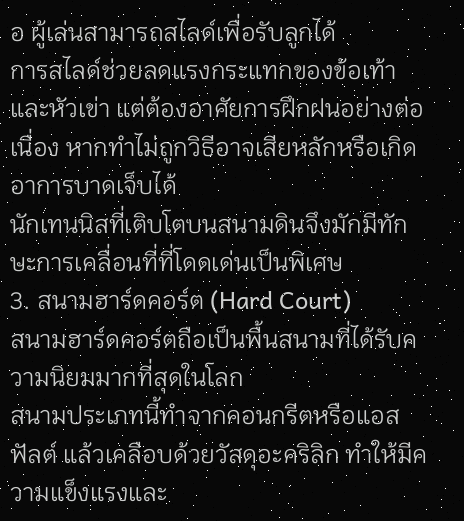อ ผู้เล่นสามารถสไลด์เพื่อรับลูกได้
การสไลด์ช่วยลดแรงกระแทกของข้อเท้าและหัวเข่า แต่ต้องอาศัยการฝึกฝนอย่างต่อเนื่อง หากทำไม่ถูกวิธีอาจเสียหลักหรือเกิดอาการบาดเจ็บได้
นักเทนนิสที่เติบโตบนสนามดินจึงมักมีทักษะการเคลื่อนที่ที่โดดเด่นเป็นพิเศษ
3. สนามฮาร์ดคอร์ต (Hard Court)
สนามฮาร์ดคอร์ตถือเป็นพื้นสนามที่ได้รับความนิยมมากที่สุดในโลก
สนามประเภทนี้ทำจากคอนกรีตหรือแอสฟัลต์ แล้วเคลือบด้วยวัสดุอะคริลิก ทำให้มีความแข็งแรงและ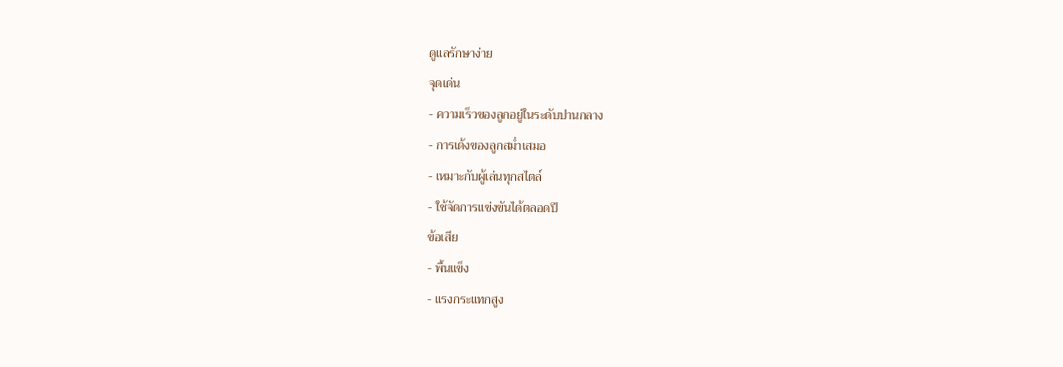ดูแลรักษาง่าย
จุดเด่น
- ความเร็วของลูกอยู่ในระดับปานกลาง
- การเด้งของลูกสม่ำเสมอ
- เหมาะกับผู้เล่นทุกสไตล์
- ใช้จัดการแข่งขันได้ตลอดปี
ข้อเสีย
- พื้นแข็ง
- แรงกระแทกสูง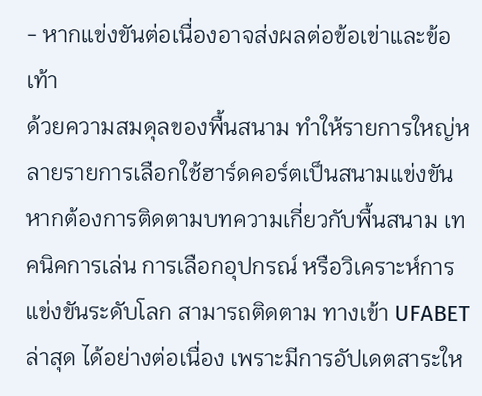- หากแข่งขันต่อเนื่องอาจส่งผลต่อข้อเข่าและข้อเท้า
ด้วยความสมดุลของพื้นสนาม ทำให้รายการใหญ่หลายรายการเลือกใช้ฮาร์ดคอร์ตเป็นสนามแข่งขัน
หากต้องการติดตามบทความเกี่ยวกับพื้นสนาม เทคนิคการเล่น การเลือกอุปกรณ์ หรือวิเคราะห์การแข่งขันระดับโลก สามารถติดตาม ทางเข้า UFABET ล่าสุด ได้อย่างต่อเนื่อง เพราะมีการอัปเดตสาระให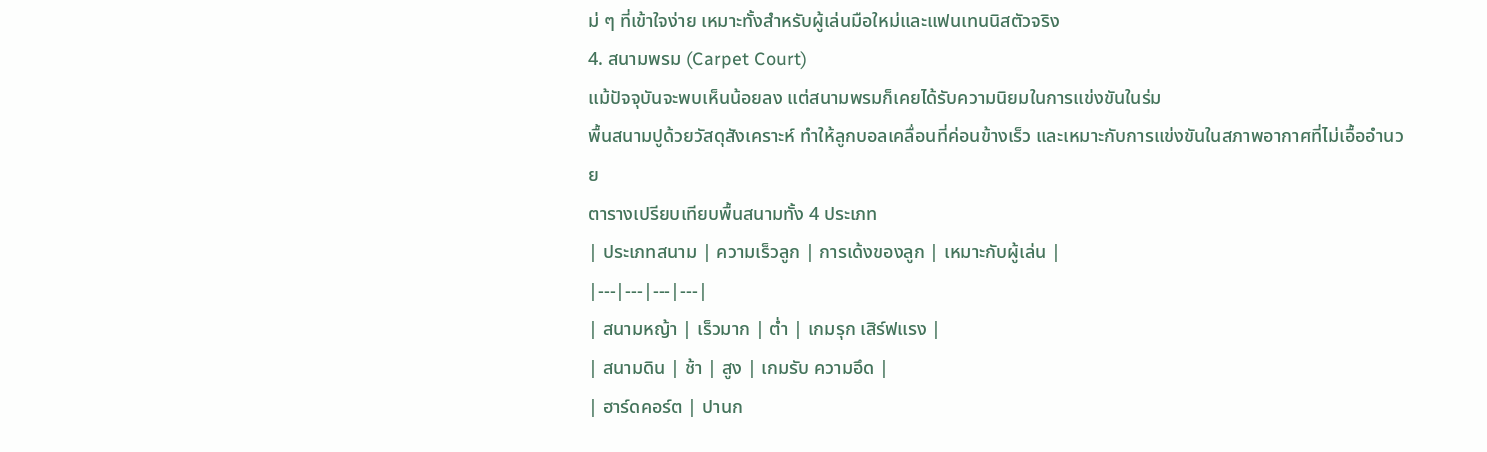ม่ ๆ ที่เข้าใจง่าย เหมาะทั้งสำหรับผู้เล่นมือใหม่และแฟนเทนนิสตัวจริง
4. สนามพรม (Carpet Court)
แม้ปัจจุบันจะพบเห็นน้อยลง แต่สนามพรมก็เคยได้รับความนิยมในการแข่งขันในร่ม
พื้นสนามปูด้วยวัสดุสังเคราะห์ ทำให้ลูกบอลเคลื่อนที่ค่อนข้างเร็ว และเหมาะกับการแข่งขันในสภาพอากาศที่ไม่เอื้ออำนวย
ตารางเปรียบเทียบพื้นสนามทั้ง 4 ประเภท
| ประเภทสนาม | ความเร็วลูก | การเด้งของลูก | เหมาะกับผู้เล่น |
|---|---|---|---|
| สนามหญ้า | เร็วมาก | ต่ำ | เกมรุก เสิร์ฟแรง |
| สนามดิน | ช้า | สูง | เกมรับ ความอึด |
| ฮาร์ดคอร์ต | ปานก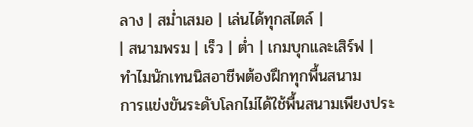ลาง | สม่ำเสมอ | เล่นได้ทุกสไตล์ |
| สนามพรม | เร็ว | ต่ำ | เกมบุกและเสิร์ฟ |
ทำไมนักเทนนิสอาชีพต้องฝึกทุกพื้นสนาม
การแข่งขันระดับโลกไม่ได้ใช้พื้นสนามเพียงประ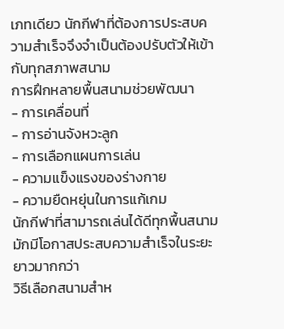เภทเดียว นักกีฬาที่ต้องการประสบความสำเร็จจึงจำเป็นต้องปรับตัวให้เข้ากับทุกสภาพสนาม
การฝึกหลายพื้นสนามช่วยพัฒนา
- การเคลื่อนที่
- การอ่านจังหวะลูก
- การเลือกแผนการเล่น
- ความแข็งแรงของร่างกาย
- ความยืดหยุ่นในการแก้เกม
นักกีฬาที่สามารถเล่นได้ดีทุกพื้นสนามมักมีโอกาสประสบความสำเร็จในระยะยาวมากกว่า
วิธีเลือกสนามสำห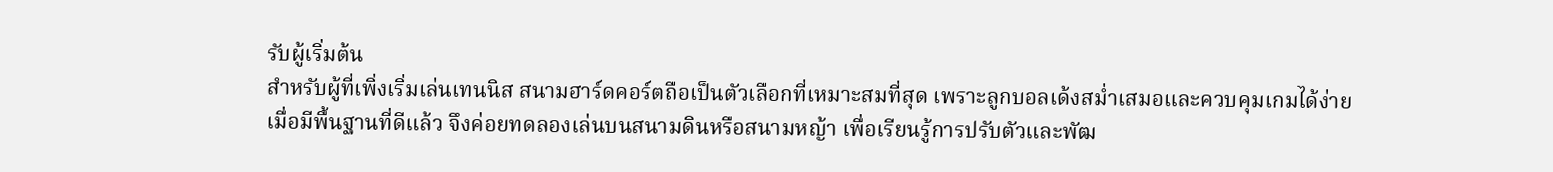รับผู้เริ่มต้น
สำหรับผู้ที่เพิ่งเริ่มเล่นเทนนิส สนามฮาร์ดคอร์ตถือเป็นตัวเลือกที่เหมาะสมที่สุด เพราะลูกบอลเด้งสม่ำเสมอและควบคุมเกมได้ง่าย
เมื่อมีพื้นฐานที่ดีแล้ว จึงค่อยทดลองเล่นบนสนามดินหรือสนามหญ้า เพื่อเรียนรู้การปรับตัวและพัฒ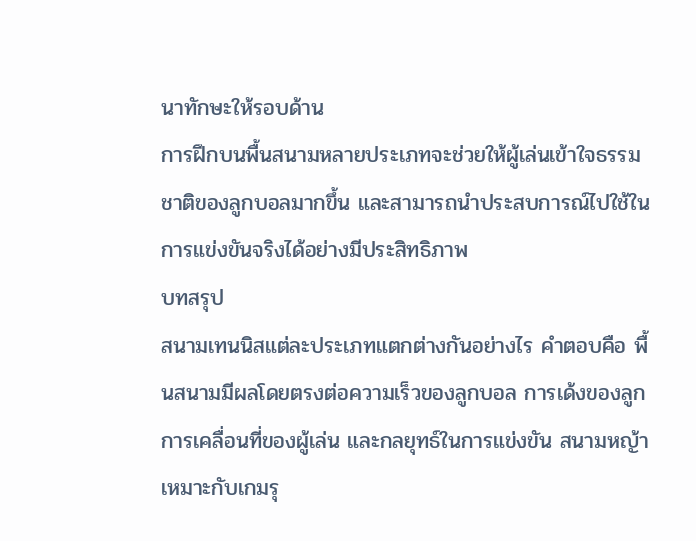นาทักษะให้รอบด้าน
การฝึกบนพื้นสนามหลายประเภทจะช่วยให้ผู้เล่นเข้าใจธรรมชาติของลูกบอลมากขึ้น และสามารถนำประสบการณ์ไปใช้ในการแข่งขันจริงได้อย่างมีประสิทธิภาพ
บทสรุป
สนามเทนนิสแต่ละประเภทแตกต่างกันอย่างไร คำตอบคือ พื้นสนามมีผลโดยตรงต่อความเร็วของลูกบอล การเด้งของลูก การเคลื่อนที่ของผู้เล่น และกลยุทธ์ในการแข่งขัน สนามหญ้าเหมาะกับเกมรุ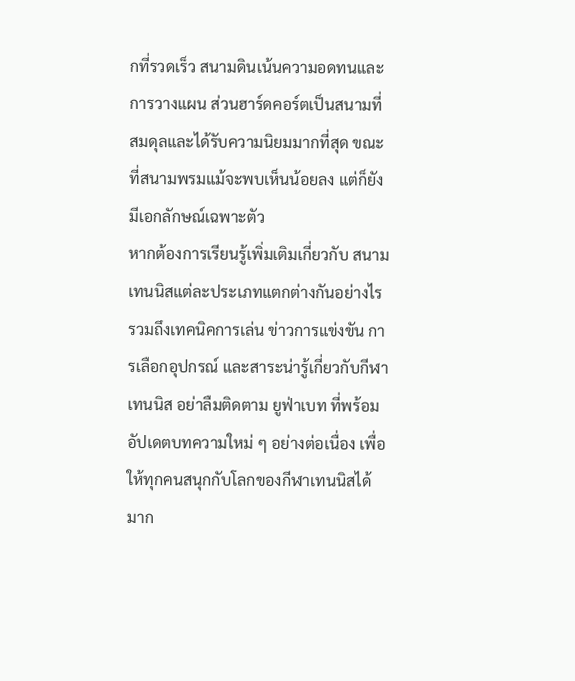กที่รวดเร็ว สนามดินเน้นความอดทนและการวางแผน ส่วนฮาร์ดคอร์ตเป็นสนามที่สมดุลและได้รับความนิยมมากที่สุด ขณะที่สนามพรมแม้จะพบเห็นน้อยลง แต่ก็ยังมีเอกลักษณ์เฉพาะตัว
หากต้องการเรียนรู้เพิ่มเติมเกี่ยวกับ สนามเทนนิสแต่ละประเภทแตกต่างกันอย่างไร รวมถึงเทคนิคการเล่น ข่าวการแข่งขัน การเลือกอุปกรณ์ และสาระน่ารู้เกี่ยวกับกีฬาเทนนิส อย่าลืมติดตาม ยูฟ่าเบท ที่พร้อมอัปเดตบทความใหม่ ๆ อย่างต่อเนื่อง เพื่อให้ทุกคนสนุกกับโลกของกีฬาเทนนิสได้มาก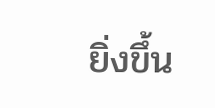ยิ่งขึ้น